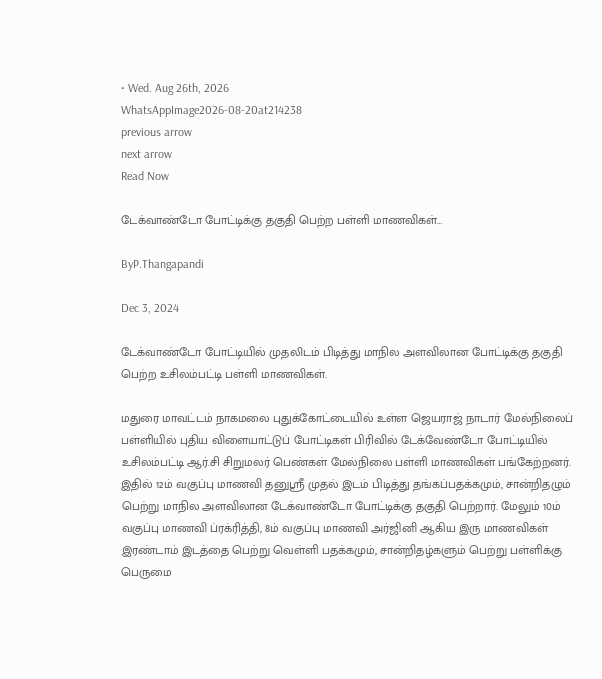• Wed. Aug 26th, 2026
WhatsAppImage2026-08-20at214238
previous arrow
next arrow
Read Now

டேக்வாண்டோ போட்டிக்கு தகுதி பெற்ற பள்ளி மாணவிகள்…

ByP.Thangapandi

Dec 3, 2024

டேக்வாண்டோ போட்டியில் முதலிடம் பிடித்து மாநில அளவிலான போட்டிக்கு தகுதி பெற்ற உசிலம்பட்டி பள்ளி மாணவிகள்.

மதுரை மாவட்டம் நாகமலை புதுக்கோட்டையில் உள்ள ஜெயராஜ் நாடார் மேல்நிலைப் பள்ளியில் புதிய விளையாட்டுப் போட்டிகள் பிரிவில் டேக்வேண்டோ போட்டியில் உசிலம்பட்டி ஆர்.சி சிறுமலர் பெண்கள் மேல்நிலை பள்ளி மாணவிகள் பங்கேற்றனர். இதில் 12ம் வகுப்பு மாணவி தனுஸ்ரீ முதல் இடம் பிடித்து தங்கப்பதக்கமும், சான்றிதழும் பெற்று மாநில அளவிலான டேக்வாண்டோ போட்டிக்கு தகுதி பெற்றார். மேலும் 10ம் வகுப்பு மாணவி ப்ரக்ரித்தி, 8ம் வகுப்பு மாணவி அர்ஜினி ஆகிய இரு மாணவிகள் இரண்டாம் இடத்தை பெற்று வெள்ளி பதக்கமும், சான்றிதழ்களும் பெற்று பள்ளிக்கு பெருமை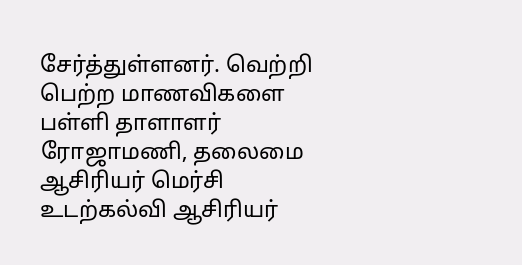சேர்த்துள்ளனர். வெற்றி பெற்ற மாணவிகளை பள்ளி தாளாளர் ரோஜாமணி, தலைமை ஆசிரியர் மெர்சி உடற்கல்வி ஆசிரியர்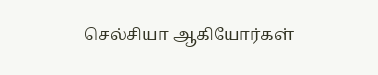செல்சியா ஆகியோர்கள்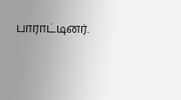பாராட்டினர்.